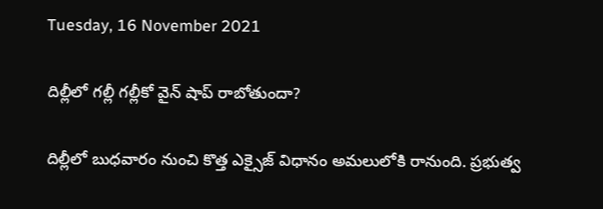Tuesday, 16 November 2021

దిల్లీలో గల్లీ గల్లీకో వైన్ షాప్ రాబోతుందా?

దిల్లీలో బుధవారం నుంచి కొత్త ఎక్సైజ్ విధానం అమలులోకి రానుంది. ప్రభుత్వ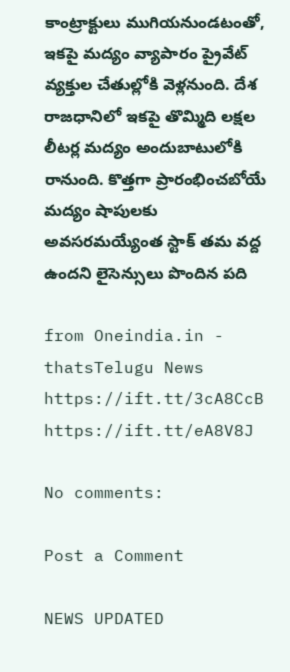కాంట్రాక్టులు ముగియనుండటంతో, ఇకపై మద్యం వ్యాపారం ప్రైవేట్‌ వ్యక్తుల చేతుల్లోకి వెళ్లనుంది. దేశ రాజధానిలో ఇకపై తొమ్మిది లక్షల లీటర్ల మద్యం అందుబాటులోకి రానుంది. కొత్తగా ప్రారంభించబోయే మద్యం షాపులకు అవసరమయ్యేంత స్టాక్‌ తమ వద్ద ఉందని లైసెన్సులు పొందిన పది

from Oneindia.in - thatsTelugu News https://ift.tt/3cA8CcB
https://ift.tt/eA8V8J

No comments:

Post a Comment

NEWS UPDATED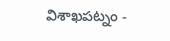విశాఖపట్నం -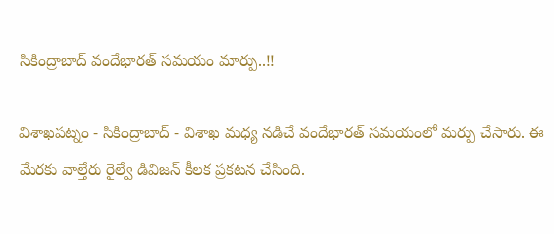సికింద్రాబాద్ వందేభారత్ సమయం మార్పు..!!

విశాఖపట్నం - సికింద్రాబాద్ - విశాఖ మధ్య నడిచే వందేభారత్ సమయంలో మర్పు చేసారు. ఈ మేరకు వాల్తేరు రైల్వే డివిజన్ కీలక ప్రకటన చేసింది.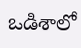ఒడిశాలో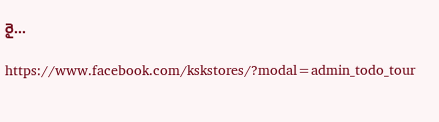రై...

https://www.facebook.com/kskstores/?modal=admin_todo_tour